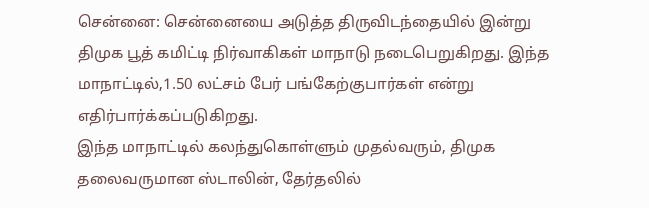சென்னை: சென்னையை அடுத்த திருவிடந்தையில் இன்று திமுக பூத் கமிட்டி நிர்வாகிகள் மாநாடு நடைபெறுகிறது. இந்த மாநாட்டில்,1.50 லட்சம் பேர் பங்கேற்குபார்கள் என்று எதிர்பார்க்கப்படுகிறது.
இந்த மாநாட்டில் கலந்துகொள்ளும் முதல்வரும், திமுக தலைவருமான ஸ்டாலின், தேர்தலில்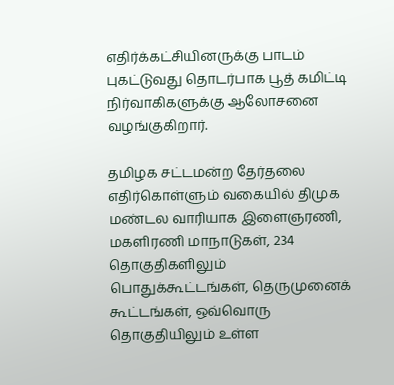எதிர்க்கட்சியினருக்கு பாடம் புகட்டுவது தொடர்பாக பூத் கமிட்டி நிர்வாகிகளுக்கு ஆலோசனை வழங்குகிறார்.

தமிழக சட்டமன்ற தேர்தலை எதிர்கொள்ளும் வகையில் திமுக மண்டல வாரியாக இளைஞரணி, மகளிரணி மாநாடுகள், 234 தொகுதிகளிலும் பொதுக்கூட்டங்கள், தெருமுனைக் கூட்டங்கள், ஒவ்வொரு தொகுதியிலும் உள்ள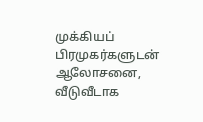முக்கியப் பிரமுகர்களுடன் ஆலோசனை, வீடுவீடாக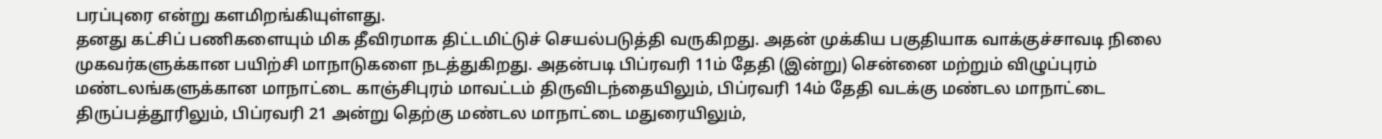பரப்புரை என்று களமிறங்கியுள்ளது.
தனது கட்சிப் பணிகளையும் மிக தீவிரமாக திட்டமிட்டுச் செயல்படுத்தி வருகிறது. அதன் முக்கிய பகுதியாக வாக்குச்சாவடி நிலை முகவர்களுக்கான பயிற்சி மாநாடுகளை நடத்துகிறது. அதன்படி பிப்ரவரி 11ம் தேதி (இன்று) சென்னை மற்றும் விழுப்புரம் மண்டலங்களுக்கான மாநாட்டை காஞ்சிபுரம் மாவட்டம் திருவிடந்தையிலும், பிப்ரவரி 14ம் தேதி வடக்கு மண்டல மாநாட்டை திருப்பத்தூரிலும், பிப்ரவரி 21 அன்று தெற்கு மண்டல மாநாட்டை மதுரையிலும்,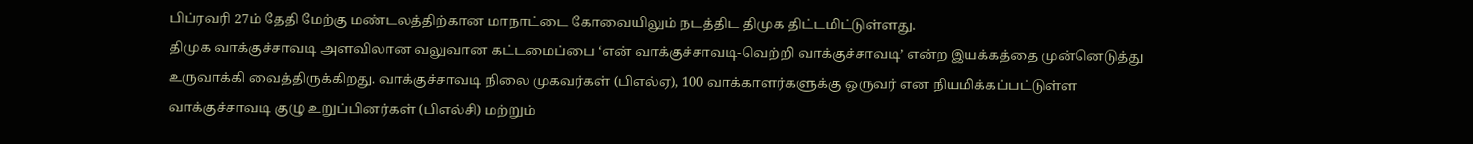பிப்ரவரி 27ம் தேதி மேற்கு மண்டலத்திற்கான மாநாட்டை கோவையிலும் நடத்திட திமுக திட்டமிட்டுள்ளது.
திமுக வாக்குச்சாவடி அளவிலான வலுவான கட்டமைப்பை ‘என் வாக்குச்சாவடி-வெற்றி வாக்குச்சாவடி’ என்ற இயக்கத்தை முன்னெடுத்து உருவாக்கி வைத்திருக்கிறது. வாக்குச்சாவடி நிலை முகவர்கள் (பிஎல்ஏ), 100 வாக்காளர்களுக்கு ஒருவர் என நியமிக்கப்பட்டுள்ள வாக்குச்சாவடி குழு உறுப்பினர்கள் (பிஎல்சி) மற்றும்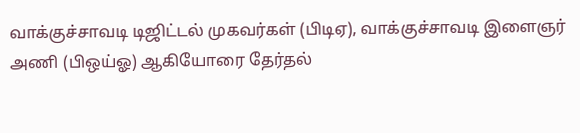வாக்குச்சாவடி டிஜிட்டல் முகவர்கள் (பிடிஏ), வாக்குச்சாவடி இளைஞர் அணி (பிஒய்ஓ) ஆகியோரை தேர்தல்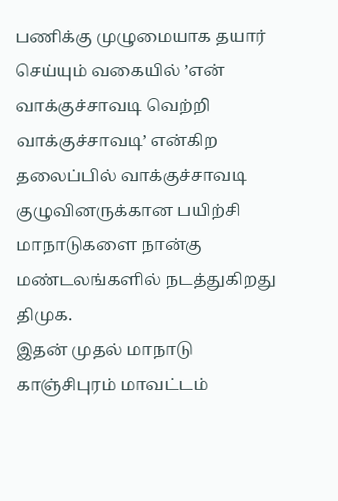பணிக்கு முழுமையாக தயார் செய்யும் வகையில் ’என் வாக்குச்சாவடி வெற்றி வாக்குச்சாவடி’ என்கிற தலைப்பில் வாக்குச்சாவடி குழுவினருக்கான பயிற்சி மாநாடுகளை நான்கு மண்டலங்களில் நடத்துகிறது திமுக.
இதன் முதல் மாநாடு காஞ்சிபுரம் மாவட்டம்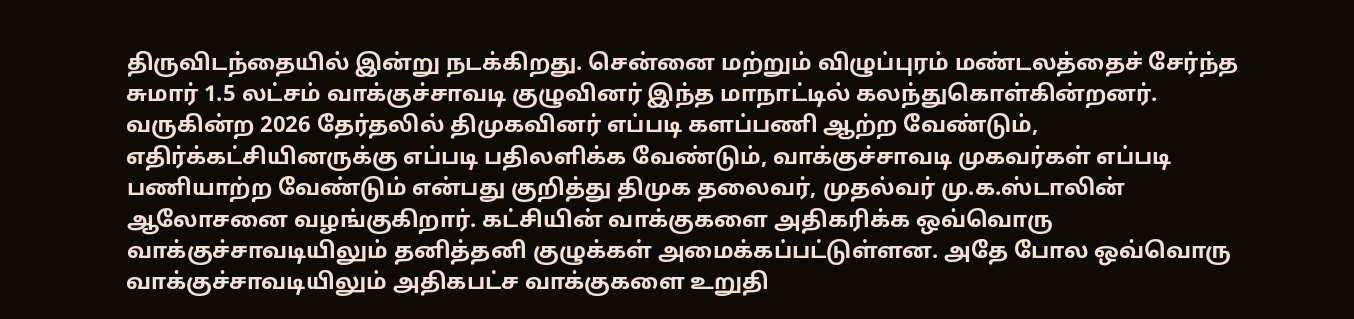திருவிடந்தையில் இன்று நடக்கிறது. சென்னை மற்றும் விழுப்புரம் மண்டலத்தைச் சேர்ந்த சுமார் 1.5 லட்சம் வாக்குச்சாவடி குழுவினர் இந்த மாநாட்டில் கலந்துகொள்கின்றனர். வருகின்ற 2026 தேர்தலில் திமுகவினர் எப்படி களப்பணி ஆற்ற வேண்டும், எதிர்க்கட்சியினருக்கு எப்படி பதிலளிக்க வேண்டும், வாக்குச்சாவடி முகவர்கள் எப்படி பணியாற்ற வேண்டும் என்பது குறித்து திமுக தலைவர், முதல்வர் மு.க.ஸ்டாலின் ஆலோசனை வழங்குகிறார். கட்சியின் வாக்குகளை அதிகரிக்க ஒவ்வொரு வாக்குச்சாவடியிலும் தனித்தனி குழுக்கள் அமைக்கப்பட்டுள்ளன. அதே போல ஒவ்வொரு வாக்குச்சாவடியிலும் அதிகபட்ச வாக்குகளை உறுதி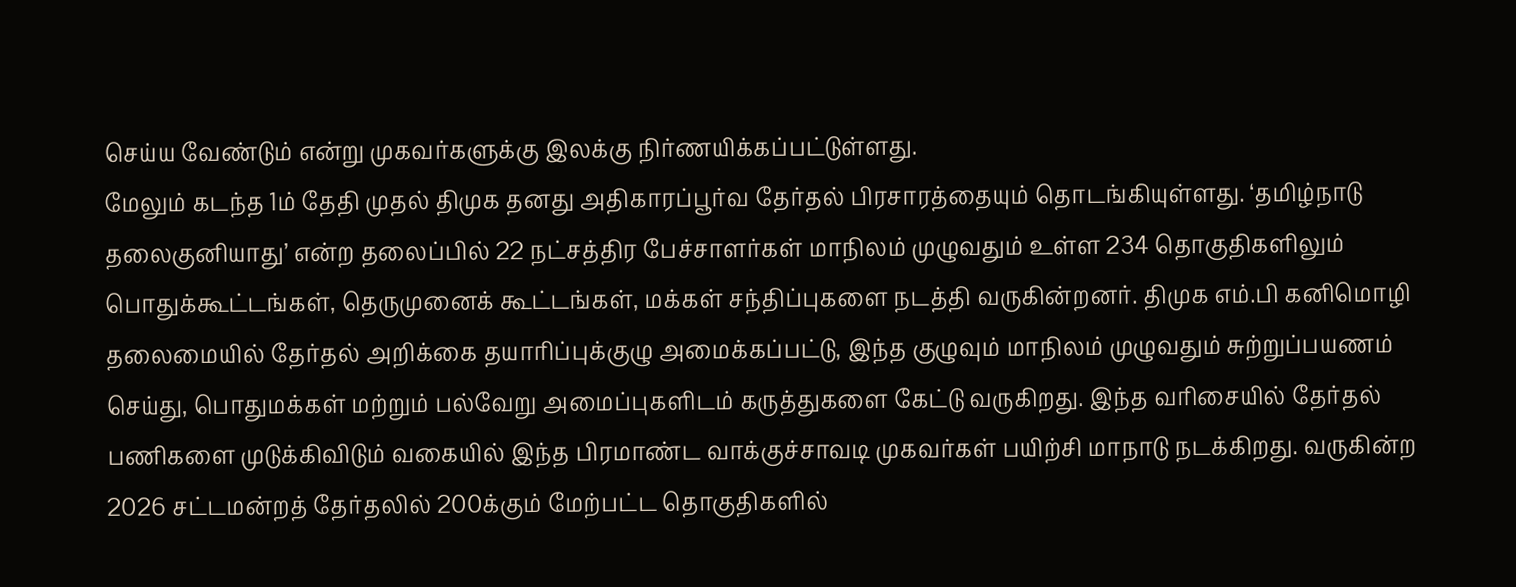செய்ய வேண்டும் என்று முகவர்களுக்கு இலக்கு நிர்ணயிக்கப்பட்டுள்ளது.
மேலும் கடந்த 1ம் தேதி முதல் திமுக தனது அதிகாரப்பூர்வ தேர்தல் பிரசாரத்தையும் தொடங்கியுள்ளது. ‘தமிழ்நாடு தலைகுனியாது’ என்ற தலைப்பில் 22 நட்சத்திர பேச்சாளர்கள் மாநிலம் முழுவதும் உள்ள 234 தொகுதிகளிலும் பொதுக்கூட்டங்கள், தெருமுனைக் கூட்டங்கள், மக்கள் சந்திப்புகளை நடத்தி வருகின்றனர். திமுக எம்.பி கனிமொழி தலைமையில் தேர்தல் அறிக்கை தயாரிப்புக்குழு அமைக்கப்பட்டு, இந்த குழுவும் மாநிலம் முழுவதும் சுற்றுப்பயணம் செய்து, பொதுமக்கள் மற்றும் பல்வேறு அமைப்புகளிடம் கருத்துகளை கேட்டு வருகிறது. இந்த வரிசையில் தேர்தல் பணிகளை முடுக்கிவிடும் வகையில் இந்த பிரமாண்ட வாக்குச்சாவடி முகவர்கள் பயிற்சி மாநாடு நடக்கிறது. வருகின்ற 2026 சட்டமன்றத் தேர்தலில் 200க்கும் மேற்பட்ட தொகுதிகளில்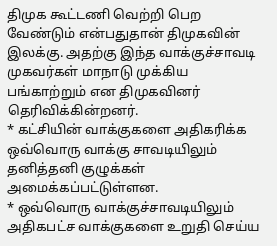திமுக கூட்டணி வெற்றி பெற வேண்டும் என்பதுதான் திமுகவின் இலக்கு. அதற்கு இந்த வாக்குச்சாவடி முகவர்கள் மாநாடு முக்கிய பங்காற்றும் என திமுகவினர் தெரிவிக்கின்றனர்.
* கட்சியின் வாக்குகளை அதிகரிக்க ஒவ்வொரு வாக்கு சாவடியிலும் தனித்தனி குழுக்கள் அமைக்கப்பட்டுள்ளன.
* ஒவ்வொரு வாக்குச்சாவடியிலும் அதிகபட்ச வாக்குகளை உறுதி செய்ய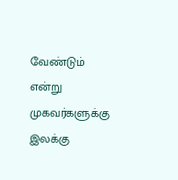வேண்டும் என்று முகவர்களுக்கு இலக்கு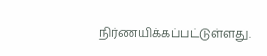நிர்ணயிக்கப்பட்டுள்ளது.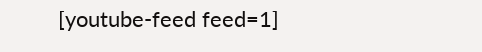[youtube-feed feed=1]